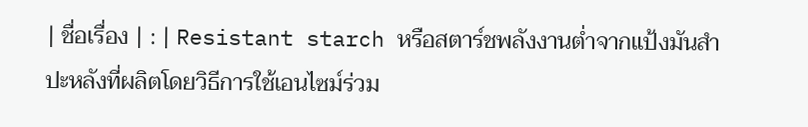| ชื่อเรื่อง | : | Resistant starch หรือสตาร์ชพลังงานต่ำจากแป้งมันสำปะหลังที่ผลิตโดยวิธีการใช้เอนไซม์ร่วม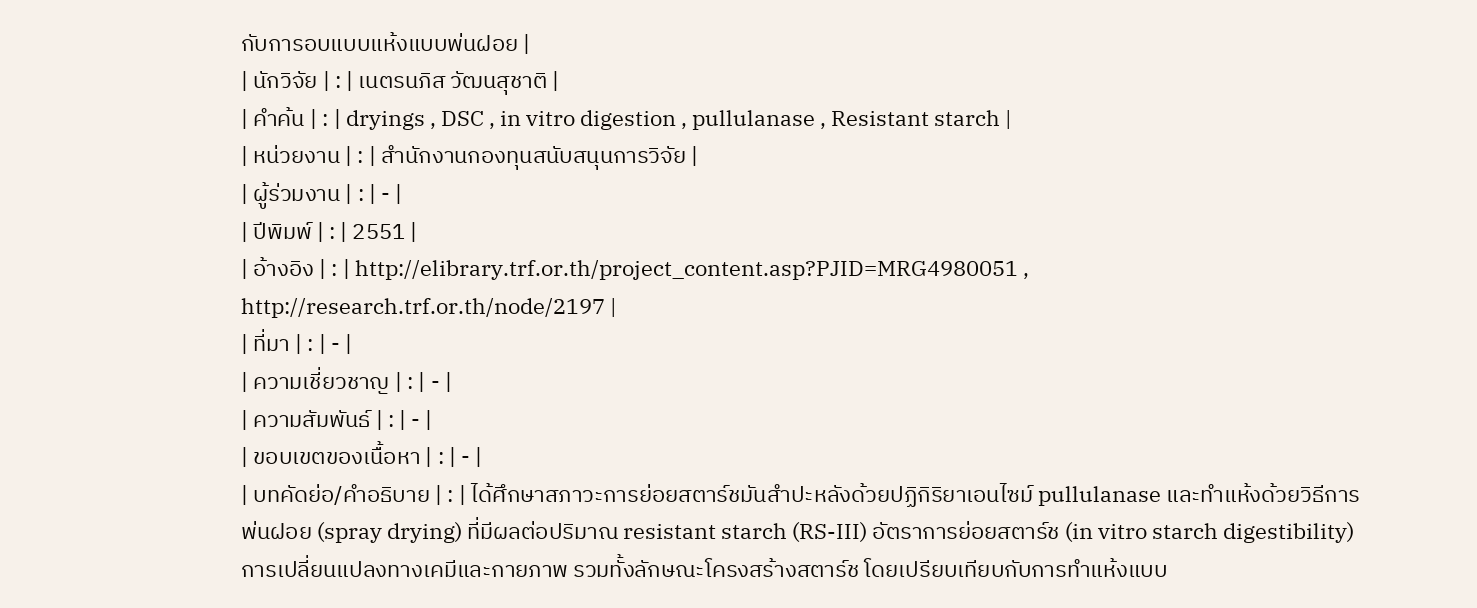กับการอบแบบแห้งแบบพ่นฝอย |
| นักวิจัย | : | เนตรนภิส วัฒนสุชาติ |
| คำค้น | : | dryings , DSC , in vitro digestion , pullulanase , Resistant starch |
| หน่วยงาน | : | สำนักงานกองทุนสนับสนุนการวิจัย |
| ผู้ร่วมงาน | : | - |
| ปีพิมพ์ | : | 2551 |
| อ้างอิง | : | http://elibrary.trf.or.th/project_content.asp?PJID=MRG4980051 , http://research.trf.or.th/node/2197 |
| ที่มา | : | - |
| ความเชี่ยวชาญ | : | - |
| ความสัมพันธ์ | : | - |
| ขอบเขตของเนื้อหา | : | - |
| บทคัดย่อ/คำอธิบาย | : | ได้ศึกษาสภาวะการย่อยสตาร์ชมันสำปะหลังด้วยปฏิกิริยาเอนไซม์ pullulanase และทำแห้งด้วยวิธีการพ่นฝอย (spray drying) ที่มีผลต่อปริมาณ resistant starch (RS-III) อัตราการย่อยสตาร์ช (in vitro starch digestibility) การเปลี่ยนแปลงทางเคมีและกายภาพ รวมทั้งลักษณะโครงสร้างสตาร์ช โดยเปรียบเทียบกับการทำแห้งแบบ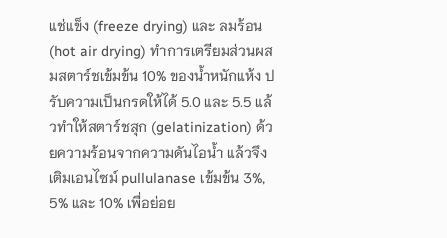แช่แข็ง (freeze drying) และ ลมร้อน (hot air drying) ทำการเตรียมส่วนผสมสตาร์ชเข้มข้น 10% ของน้ำหนักแห้ง ปรับความเป็นกรดให้ได้ 5.0 และ 5.5 แล้วทำให้สตาร์ชสุก (gelatinization) ด้วยความร้อนจากความดันไอน้ำ แล้วจึงเติมเอนไซม์ pullulanase เข้มข้น 3%, 5% และ 10% เพื่อย่อย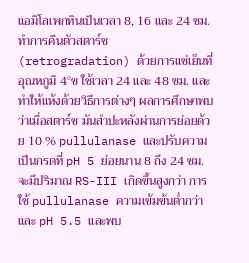แอมิโลเพกทินเป็นเวลา 8, 16 และ 24 ชม. ทำการคืนตัวสตาร์ช (retrogradation) ด้วยการแช่เย็นที่อุณหภูมิ 4°ซ ใช้เวลา 24 และ 48 ชม. และทำให้แห้งด้วยวิธีการต่างๆ ผลการศึกษาพบว่าเมื่อสตาร์ช มันสำปะหลังผ่านการย่อยด้วย 10 % pullulanase และปรับความเป็นกรดที่ pH 5 ย่อยนาน 8 ถึง 24 ชม. จะมีปริมาณ RS-III เกิดขึ้นสูงกว่า การ ใช้ pullulanase ความเข้มข้นต่ำกว่า และ pH 5.5 และพบ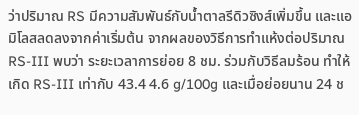ว่าปริมาณ RS มีความสัมพันธ์กับน้ำตาลรีดิวซิงส์เพิ่มขึ้น และแอมิโลสลดลงจากค่าเริ่มต้น จากผลของวิธีการทำแห้งต่อปริมาณ RS-III พบว่า ระยะเวลาการย่อย 8 ชม. ร่วมกับวิธีลมร้อน ทำให้เกิด RS-III เท่ากับ 43.4 4.6 g/100g และเมื่อย่อยนาน 24 ช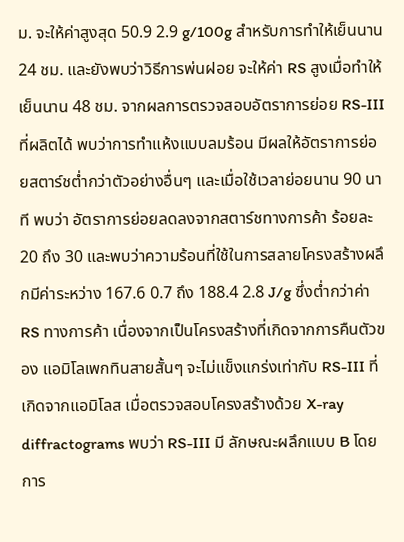ม. จะให้ค่าสูงสุด 50.9 2.9 g/100g สำหรับการทำให้เย็นนาน 24 ชม. และยังพบว่าวิธีการพ่นฝอย จะให้ค่า RS สูงเมื่อทำให้เย็นนาน 48 ชม. จากผลการตรวจสอบอัตราการย่อย RS-III ที่ผลิตได้ พบว่าการทำแห้งแบบลมร้อน มีผลให้อัตราการย่อยสตาร์ชต่ำกว่าตัวอย่างอื่นๆ และเมื่อใช้เวลาย่อยนาน 90 นาที พบว่า อัตราการย่อยลดลงจากสตาร์ชทางการค้า ร้อยละ 20 ถึง 30 และพบว่าความร้อนที่ใช้ในการสลายโครงสร้างผลึกมีค่าระหว่าง 167.6 0.7 ถึง 188.4 2.8 J/g ซึ่งต่ำกว่าค่า RS ทางการค้า เนื่องจากเป็นโครงสร้างที่เกิดจากการคืนตัวของ แอมิโลเพกทินสายสั้นๆ จะไม่แข็งแกร่งเท่ากับ RS-III ที่เกิดจากแอมิโลส เมื่อตรวจสอบโครงสร้างด้วย X-ray diffractograms พบว่า RS-III มี ลักษณะผลึกแบบ B โดยการ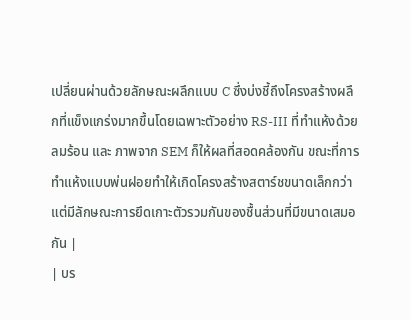เปลี่ยนผ่านด้วยลักษณะผลึกแบบ C ซึ่งบ่งชี้ถึงโครงสร้างผลึกที่แข็งแกร่งมากขึ้นโดยเฉพาะตัวอย่าง RS-III ที่ทำแห้งด้วยลมร้อน และ ภาพจาก SEM ก็ให้ผลที่สอดคล้องกัน ขณะที่การทำแห้งแบบพ่นฝอยทำให้เกิดโครงสร้างสตาร์ชขนาดเล็กกว่าแต่มีลักษณะการยึดเกาะตัวรวมกันของชื้นส่วนที่มีขนาดเสมอกัน |
| บร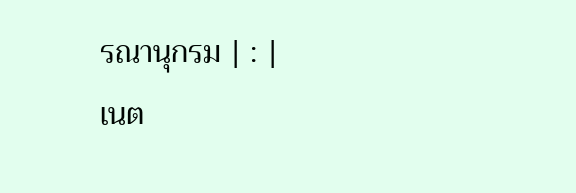รณานุกรม | : |
เนต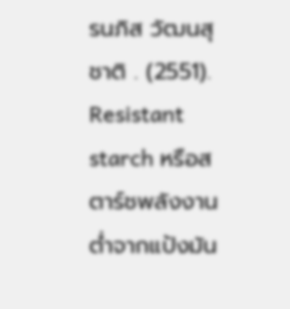รนภิส วัฒนสุชาติ . (2551). Resistant starch หรือสตาร์ชพลังงานต่ำจากแป้งมัน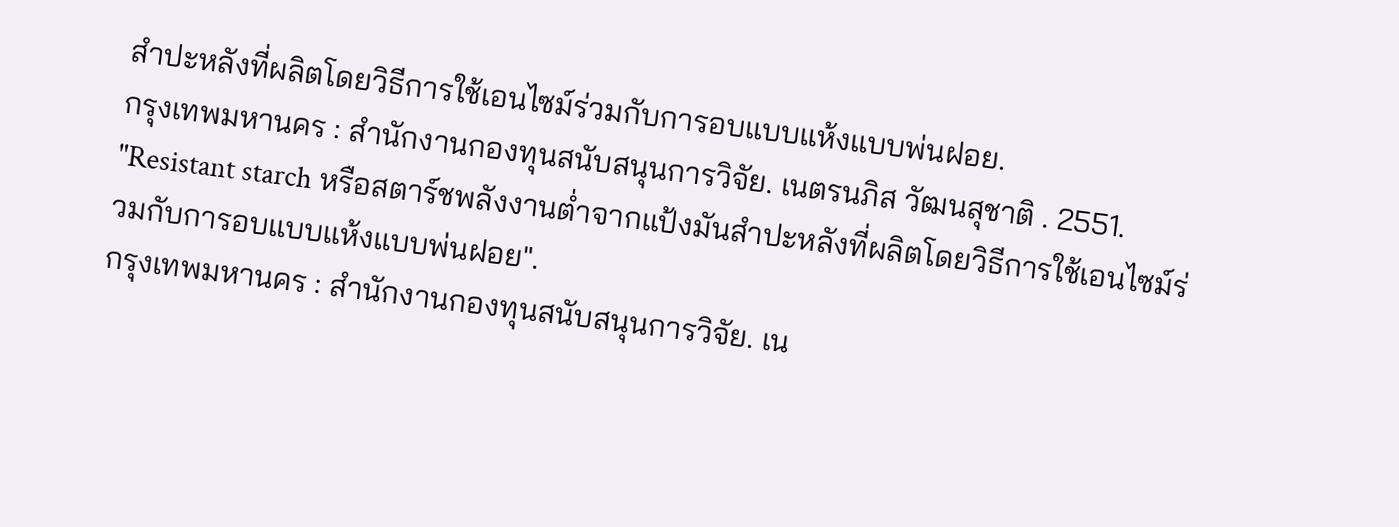สำปะหลังที่ผลิตโดยวิธีการใช้เอนไซม์ร่วมกับการอบแบบแห้งแบบพ่นฝอย.
กรุงเทพมหานคร : สำนักงานกองทุนสนับสนุนการวิจัย. เนตรนภิส วัฒนสุชาติ . 2551. "Resistant starch หรือสตาร์ชพลังงานต่ำจากแป้งมันสำปะหลังที่ผลิตโดยวิธีการใช้เอนไซม์ร่วมกับการอบแบบแห้งแบบพ่นฝอย".
กรุงเทพมหานคร : สำนักงานกองทุนสนับสนุนการวิจัย. เน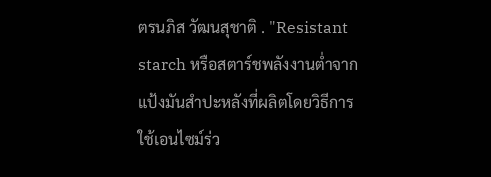ตรนภิส วัฒนสุชาติ . "Resistant starch หรือสตาร์ชพลังงานต่ำจากแป้งมันสำปะหลังที่ผลิตโดยวิธีการใช้เอนไซม์ร่ว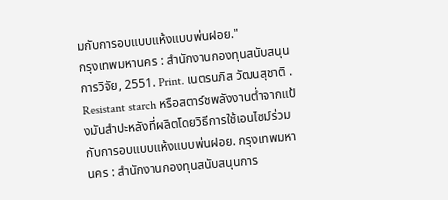มกับการอบแบบแห้งแบบพ่นฝอย."
กรุงเทพมหานคร : สำนักงานกองทุนสนับสนุนการวิจัย, 2551. Print. เนตรนภิส วัฒนสุชาติ . Resistant starch หรือสตาร์ชพลังงานต่ำจากแป้งมันสำปะหลังที่ผลิตโดยวิธีการใช้เอนไซม์ร่วมกับการอบแบบแห้งแบบพ่นฝอย. กรุงเทพมหานคร : สำนักงานกองทุนสนับสนุนการ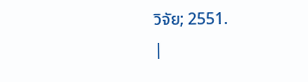วิจัย; 2551.
|